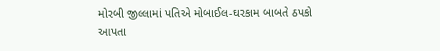મોરબી જીલ્લામાં પતિએ મોબાઈલ-ઘરકામ બાબતે ઠપકો આપતા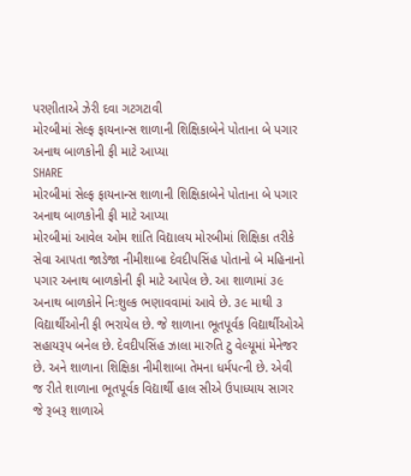પરણીતાએ ઝેરી દવા ગટગટાવી
મોરબીમાં સેલ્ફ ફાયનાન્સ શાળાની શિક્ષિકાબેને પોતાના બે પગાર અનાથ બાળકોની ફી માટે આપ્યા
SHARE
મોરબીમાં સેલ્ફ ફાયનાન્સ શાળાની શિક્ષિકાબેને પોતાના બે પગાર અનાથ બાળકોની ફી માટે આપ્યા
મોરબીમાં આવેલ ઓમ શાંતિ વિદ્યાલય મોરબીમાં શિક્ષિકા તરીકે સેવા આપતા જાડેજા નીમીશાબા દેવદીપસિંહ પોતાનો બે મહિનાનો પગાર અનાથ બાળકોની ફી માટે આપેલ છે. આ શાળામાં ૩૯ અનાથ બાળકોને નિઃશુલ્ક ભણાવવામાં આવે છે. ૩૯ માથી ૩ વિદ્યાર્થીઓની ફી ભરાયેલ છે. જે શાળાના ભૂતપૂર્વક વિદ્યાર્થીઓએ સહાયરૂપ બનેલ છે. દેવદીપસિંહ ઝાલા મારુતિ ટુ વેલ્યૂમાં મેનેજર છે. અને શાળાના શિક્ષિકા નીમીશાબા તેમના ધર્મપત્ની છે. એવી જ રીતે શાળાના ભૂતપૂર્વક વિદ્યાર્થી હાલ સીએ ઉપાધ્યાય સાગર જે રૂબરૂ શાળાએ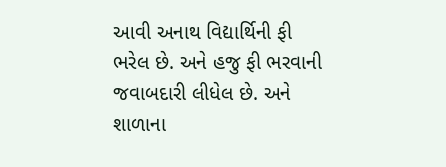આવી અનાથ વિદ્યાર્થિની ફી ભરેલ છે. અને હજુ ફી ભરવાની જવાબદારી લીધેલ છે. અને શાળાના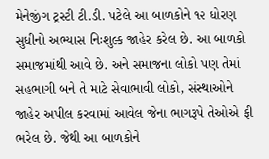મેનેજીંગ ટ્રસ્ટી ટી.ડી. પટેલે આ બાળકોને ૧૨ ધોરણ સુધીનો અભ્યાસ નિઃશુલ્ક જાહેર કરેલ છે. આ બાળકો સમાજમાંથી આવે છે. અને સમાજના લોકો પણ તેમાં સહભાગી બને તે માટે સેવાભાવી લોકો, સંસ્થાઓને જાહેર અપીલ કરવામાં આવેલ જેના ભાગરૂપે તેઓએ ફી ભરેલ છે. જેથી આ બાળકોને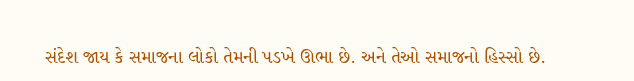સંદેશ જાય કે સમાજના લોકો તેમની પડખે ઊભા છે. અને તેઓ સમાજનો હિસ્સો છે.